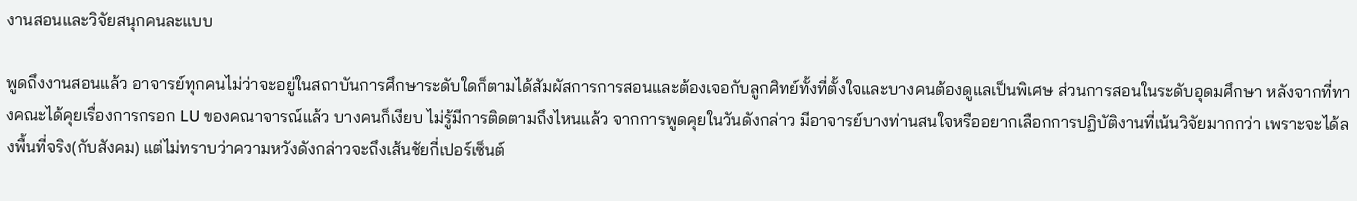งานสอนและวิจัยสนุกคนละแบบ

พูดถึงงานสอนแล้ว อาจารย์ทุกคนไม่ว่าจะอยู่ในสถาบันการศึกษาระดับใดก็ตามได้สัมผัสการการสอนและต้องเจอกับลูกศิทย์ทั้งที่ตั้งใจและบางคนต้องดูแลเป็นพิเศษ ส่วนการสอนในระดับอุดมศึกษา หลังจากที่ทางคณะได้คุยเรื่องการกรอก LU ของคณาจารณ์แล้ว บางคนก็เงียบ ไม่รู้มีการติดตามถึงไหนแล้ว จากการพูดคุยในวันดังกล่าว มีอาจารย์บางท่านสนใจหรืออยากเลือกการปฏิบัติงานที่เน้นวิจัยมากกว่า เพราะจะได้ลงพื้นที่จริง(กับสังคม) แต่ไม่ทราบว่าความหวังดังกล่าวจะถึงเส้นชัยกี่เปอร์เซ็นต์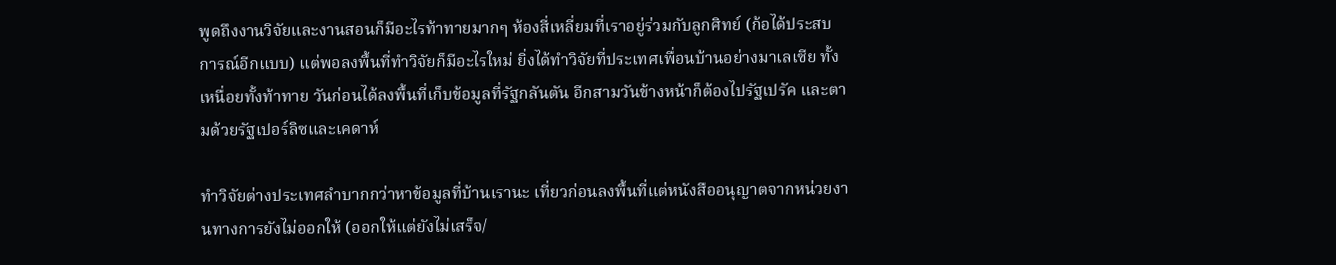พูดถึงงานวิจัยและงานสอนก็มีอะไรท้าทายมากๆ ห้องสี่เหลี่ยมที่เราอยู่ร่วมกับลูกศิทย์ (ก้อได้ประสบการณ์อีกแบบ) แต่พอลงพื้นที่ทำวิจัยก็มีอะไรใหม่ ยิ่งได้ทำวิจัยที่ประเทศเพื่อนบ้านอย่างมาเลเซีย ทั้งเหนื่อยทั้งท้าทาย วันก่อนได้ลงพื้นที่เก็บข้อมูลที่รัฐกลันตัน อีกสามวันข้างหน้าก็ต้องไปรัฐเปรัค และตามด้วยรัฐเปอร์ลิซและเคดาห์

ทำวิจัยต่างประเทศลำบากกว่าหาข้อมูลที่บ้านเรานะ เที่ยวก่อนลงพื้นที่แต่หนังสืออนุญาตจากหน่วยงานทางการยังไม่ออกให้ (ออกให้แต่ยังไม่เสร็จ/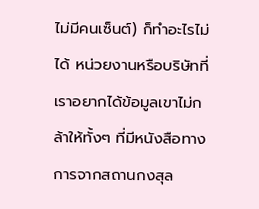ไม่มีคนเซ็นต์) ก็ทำอะไรไม่ได้ หน่วยงานหรือบริษัทที่เราอยากได้ข้อมูลเขาไม่กล้าให้ทั้งๆ ที่มีหนังสือทางการจากสถานกงสุล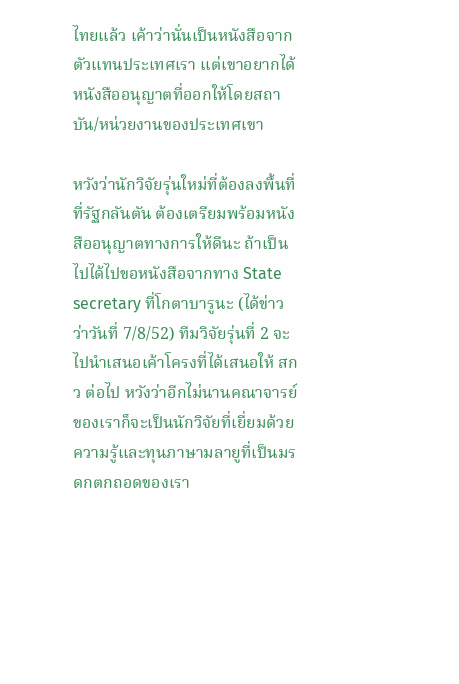ไทยแล้ว เค้าว่านั่นเป็นหนังสือจากตัวแทนประเทศเรา แต่เขาอยากได้หนังสืออนุญาตที่ออกให้โดยสถาบัน/หน่วยงานของประเทศเขา

หวังว่านักวิจัยรุ่นใหม่ที่ต้องลงพื้นที่ที่รัฐกลันตัน ต้องเตรียมพร้อมหนังสืออนุญาตทางการให้ดีนะ ถ้าเป็นไปได้ไปขอหนังสือจากทาง State secretary ที่โกตาบารูนะ (ได้ข่าวว่าวันที่ 7/8/52) ทีมวิจัยรุ่นที่ 2 จะไปนำเสนอเค้าโครงที่ได้เสนอให้ สกว ต่อไป หวังว่าอีกไม่นานคณาจารย์ของเราก็จะเป็นนักวิจัยที่เยี่ยมด้วยความรู้และทุนภาษามลายูที่เป็นมรดกตกถอดของเรา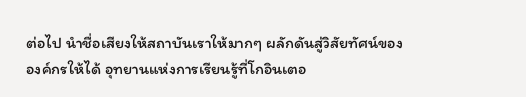ต่อไป นำชื่อเสียงให้สถาบันเราให้มากๆ ผลักดันสู่วิสัยทัศน์ขององค์กรให้ได้ อุทยานแห่งการเรียนรู้ที่โกอินเตอ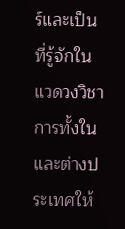ร์และเป็นที่รู้จักในแวดวงวิชาการทั้งในและต่างประเทศให้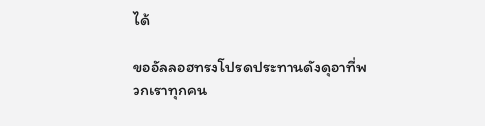ได้

ขออัลลอฮทรงโปรดประทานดังดุอาที่พวกเราทุกคน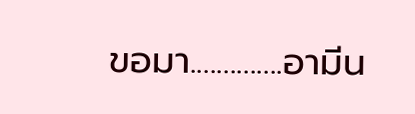ขอมา..............อามีน